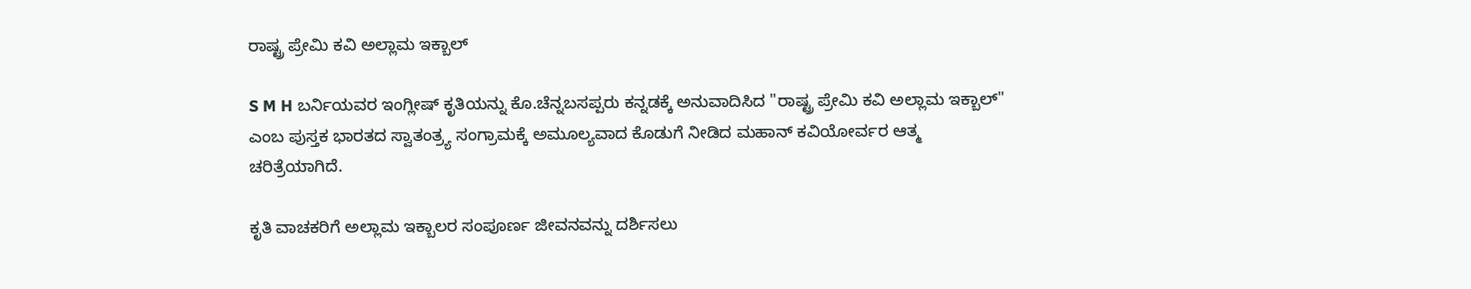ರಾಷ್ಟ್ರ ಪ್ರೇಮಿ ಕವಿ ಅಲ್ಲಾಮ ಇಕ್ಬಾಲ್

S M H ಬರ್ನಿಯವರ ಇಂಗ್ಲೀಷ್ ಕೃತಿಯನ್ನು ಕೊ.ಚೆನ್ನಬಸಪ್ಪರು ಕನ್ನಡಕ್ಕೆ ಅನುವಾದಿಸಿದ "ರಾಷ್ಟ್ರ ಪ್ರೇಮಿ ಕವಿ ಅಲ್ಲಾಮ ಇಕ್ಬಾಲ್" ಎಂಬ ಪುಸ್ತಕ ಭಾರತದ ಸ್ವಾತಂತ್ರ್ಯ ಸಂಗ್ರಾಮಕ್ಕೆ ಅಮೂಲ್ಯವಾದ ಕೊಡುಗೆ ನೀಡಿದ ಮಹಾನ್ ಕವಿಯೋರ್ವರ ಆತ್ಮ ಚರಿತ್ರೆಯಾಗಿದೆ.

ಕೃತಿ ವಾಚಕರಿಗೆ ಅಲ್ಲಾಮ ಇಕ್ಬಾಲರ ಸಂಪೂರ್ಣ ಜೀವನವನ್ನು ದರ್ಶಿಸಲು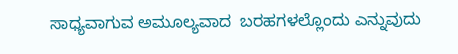ಸಾಧ್ಯವಾಗುವ ಅಮೂಲ್ಯವಾದ  ಬರಹಗಳಲ್ಲೊಂದು ಎನ್ನುವುದು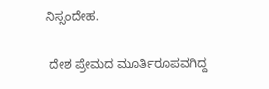ನಿಸ್ಸಂದೇಹ.

 ದೇಶ ಪ್ರೇಮದ ಮೂರ್ತಿರೂಪವಗಿದ್ದ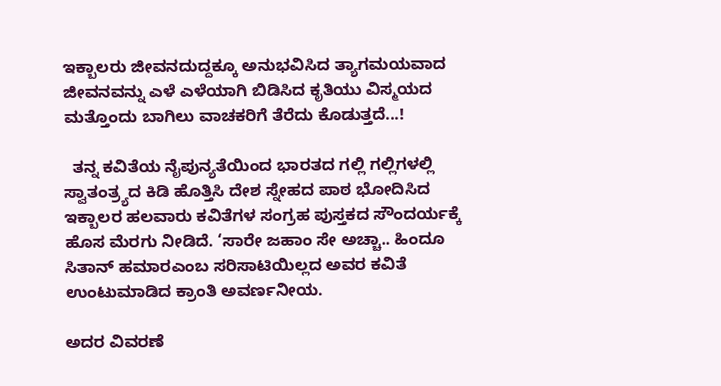ಇಕ್ಬಾಲರು ಜೀವನದುದ್ದಕ್ಕೂ ಅನುಭವಿಸಿದ ತ್ಯಾಗಮಯವಾದ ಜೀವನವನ್ನು ಎಳೆ ಎಳೆಯಾಗಿ ಬಿಡಿಸಿದ ಕೃತಿಯು ವಿಸ್ಮಯದ ಮತ್ತೊಂದು ಬಾಗಿಲು ವಾಚಕರಿಗೆ ತೆರೆದು ಕೊಡುತ್ತದೆ...!

  ತನ್ನ ಕವಿತೆಯ ನೈಪುನ್ಯತೆಯಿಂದ ಭಾರತದ ಗಲ್ಲಿ ಗಲ್ಲಿಗಳಲ್ಲಿ ಸ್ವಾತಂತ್ರ್ಯದ ಕಿಡಿ ಹೊತ್ತಿಸಿ ದೇಶ ಸ್ನೇಹದ ಪಾಠ ಭೋದಿಸಿದ ಇಕ್ಬಾಲರ ಹಲವಾರು ಕವಿತೆಗಳ ಸಂಗ್ರಹ ಪುಸ್ತಕದ ಸೌಂದರ್ಯಕ್ಕೆ ಹೊಸ ಮೆರಗು ನೀಡಿದೆ. ‘ಸಾರೇ ಜಹಾಂ ಸೇ ಅಚ್ಚಾ.. ಹಿಂದೂ ಸಿತಾನ್ ಹಮಾರಎಂಬ ಸರಿಸಾಟಿಯಿಲ್ಲದ ಅವರ ಕವಿತೆ ಉಂಟುಮಾಡಿದ ಕ್ರಾಂತಿ ಅವರ್ಣನೀಯ.

ಅದರ ವಿವರಣೆ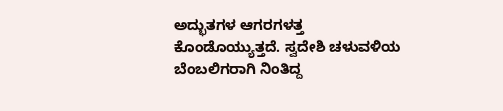ಅದ್ಭುತಗಳ ಆಗರಗಳತ್ತ ಕೊಂಡೊಯ್ಯುತ್ತದೆ. ಸ್ವದೇಶಿ ಚಳುವಳಿಯ ಬೆಂಬಲಿಗರಾಗಿ ನಿಂತಿದ್ದ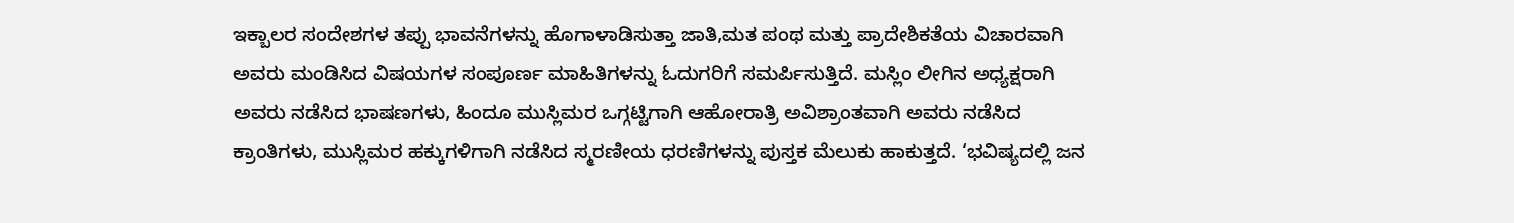ಇಕ್ಬಾಲರ ಸಂದೇಶಗಳ ತಪ್ಪು ಭಾವನೆಗಳನ್ನು ಹೊಗಾಳಾಡಿಸುತ್ತಾ ಜಾತಿ,ಮತ ಪಂಥ ಮತ್ತು ಪ್ರಾದೇಶಿಕತೆಯ ವಿಚಾರವಾಗಿ ಅವರು ಮಂಡಿಸಿದ ವಿಷಯಗಳ ಸಂಪೂರ್ಣ ಮಾಹಿತಿಗಳನ್ನು ಓದುಗರಿಗೆ ಸಮರ್ಪಿಸುತ್ತಿದೆ. ಮಸ್ಲಿಂ ಲೀಗಿನ ಅಧ್ಯಕ್ಷರಾಗಿ ಅವರು ನಡೆಸಿದ ಭಾಷಣಗಳು, ಹಿಂದೂ ಮುಸ್ಲಿಮರ ಒಗ್ಗಟ್ಟಿಗಾಗಿ ಆಹೋರಾತ್ರಿ ಅವಿಶ್ರಾಂತವಾಗಿ ಅವರು ನಡೆಸಿದ ಕ್ರಾಂತಿಗಳು, ಮುಸ್ಲಿಮರ ಹಕ್ಕುಗಳಿಗಾಗಿ ನಡೆಸಿದ ಸ್ಮರಣೀಯ ಧರಣಿಗಳನ್ನು ಪುಸ್ತಕ ಮೆಲುಕು ಹಾಕುತ್ತದೆ. ‘ಭವಿಷ್ಯದಲ್ಲಿ ಜನ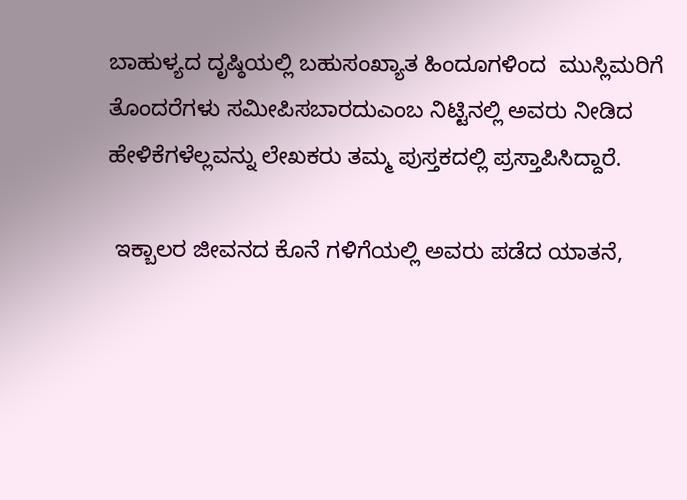ಬಾಹುಳ್ಯದ ದೃಷ್ಠಿಯಲ್ಲಿ ಬಹುಸಂಖ್ಯಾತ ಹಿಂದೂಗಳಿಂದ  ಮುಸ್ಲಿಮರಿಗೆ ತೊಂದರೆಗಳು ಸಮೀಪಿಸಬಾರದುಎಂಬ ನಿಟ್ಟಿನಲ್ಲಿ ಅವರು ನೀಡಿದ ಹೇಳಿಕೆಗಳೆಲ್ಲವನ್ನು ಲೇಖಕರು ತಮ್ಮ ಪುಸ್ತಕದಲ್ಲಿ ಪ್ರಸ್ತಾಪಿಸಿದ್ದಾರೆ.

 ಇಕ್ಬಾಲರ ಜೀವನದ ಕೊನೆ ಗಳಿಗೆಯಲ್ಲಿ ಅವರು ಪಡೆದ ಯಾತನೆ,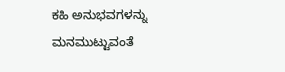ಕಹಿ ಅನುಭವಗಳನ್ನು ಮನಮುಟ್ಟುವಂತೆ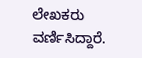ಲೇಖಕರು ವರ್ಣಿಸಿದ್ದಾರೆ.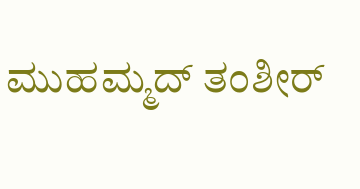ಮುಹಮ್ಮದ್ ತಂಶೀರ್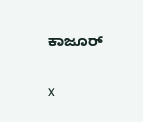ಕಾಜೂರ್

x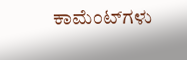ಕಾಮೆಂಟ್‌ಗಳು